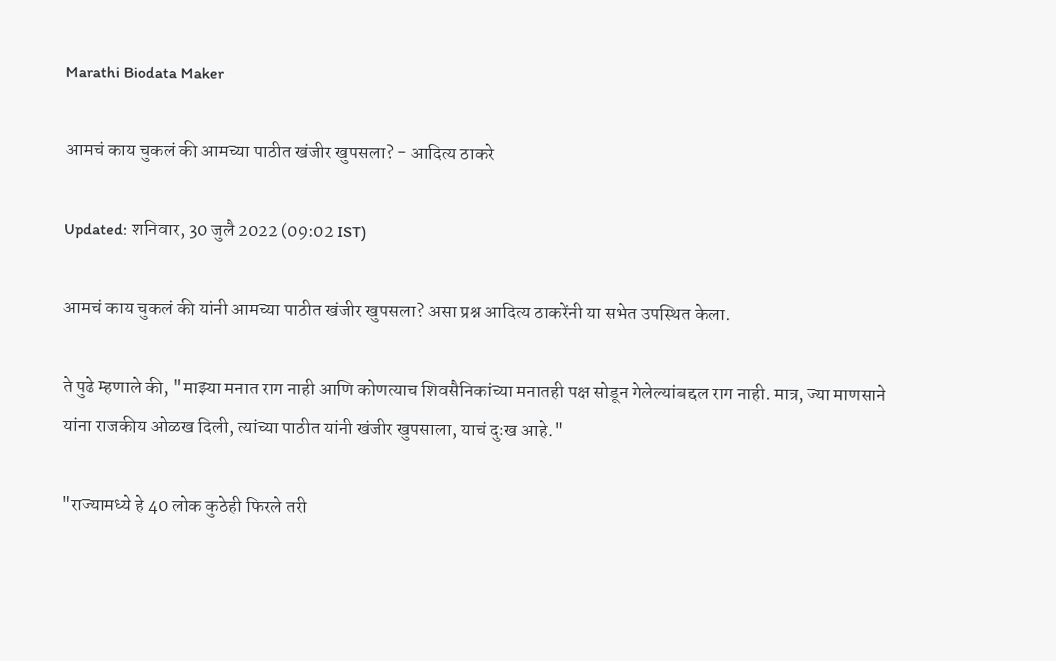Marathi Biodata Maker

आमचं काय चुकलं की आमच्या पाठीत खंजीर खुपसला? - आदित्य ठाकरे

Updated: शनिवार, 30 जुलै 2022 (09:02 IST)

आमचं काय चुकलं की यांनी आमच्या पाठीत खंजीर खुपसला? असा प्रश्न आदित्य ठाकरेंनी या सभेत उपस्थित केला.

ते पुढे म्हणाले की, "माझ्या मनात राग नाही आणि कोणत्याच शिवसैनिकांच्या मनातही पक्ष सोडून गेलेल्यांबद्दल राग नाही. मात्र, ज्या माणसाने यांना राजकीय ओळख दिली, त्यांच्या पाठीत यांनी खंजीर खुपसाला, याचं दुःख आहे."

"राज्यामध्ये हे 40 लोक कुठेही फिरले तरी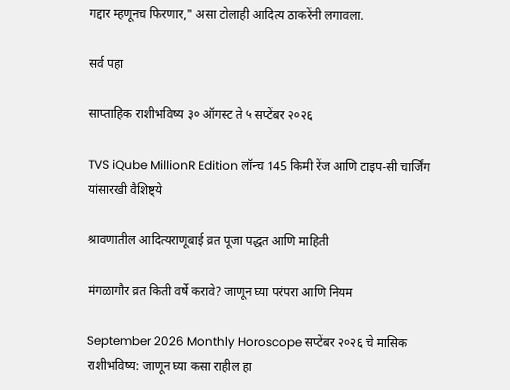गद्दार म्हणूनच फिरणार," असा टोलाही आदित्य ठाकरेंनी लगावला.

सर्व पहा

साप्ताहिक राशीभविष्य ३० ऑगस्ट ते ५ सप्टेंबर २०२६

TVS iQube MillionR Edition लॉन्च 145 किमी रेंज आणि टाइप-सी चार्जिंग यांसारखी वैशिष्ट्ये

श्रावणातील आदित्यराणूबाई व्रत पूजा पद्धत आणि माहिती

मंगळागौर व्रत किती वर्षे करावे? जाणून घ्या परंपरा आणि नियम

September 2026 Monthly Horoscope सप्टेंबर २०२६ चे मासिक राशीभविष्य: जाणून घ्या कसा राहील हा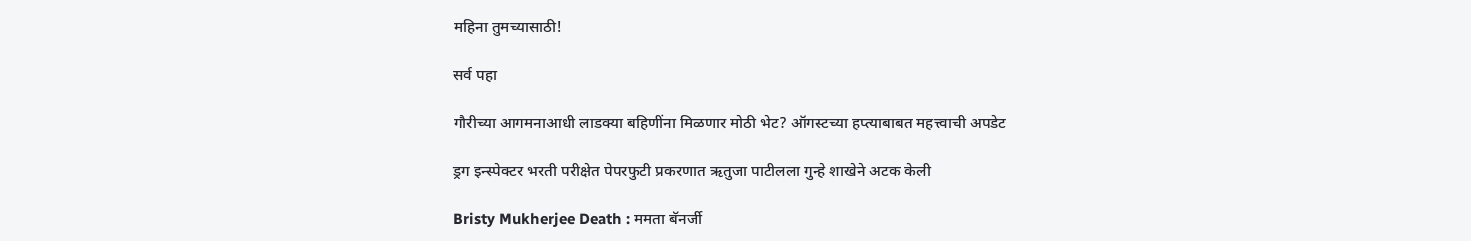महिना तुमच्यासाठी!

सर्व पहा

गौरीच्या आगमनाआधी लाडक्या बहिणींना मिळणार मोठी भेट? ऑगस्टच्या हप्त्याबाबत महत्त्वाची अपडेट

ड्रग इन्स्पेक्टर भरती परीक्षेत पेपरफुटी प्रकरणात ऋतुजा पाटीलला गुन्हे शाखेने अटक केली

Bristy Mukherjee Death : ममता बॅनर्जी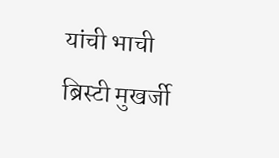यांची भाची ब्रिस्टी मुखर्जी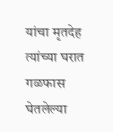यांचा मृतदेह त्यांच्या घरात गळफास घेतलेल्या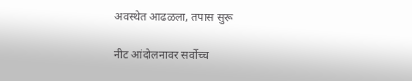अवस्थेत आढळला, तपास सुरू

नीट आंदोलनावर सर्वोच्च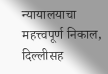न्यायालयाचा महत्त्वपूर्ण निकाल, दिल्लीसह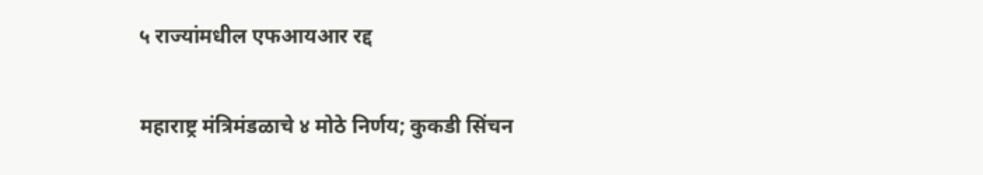५ राज्यांमधील एफआयआर रद्द

महाराष्ट्र मंत्रिमंडळाचे ४ मोठे निर्णय; कुकडी सिंचन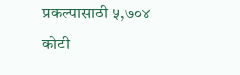प्रकल्पासाठी ५,७०४ कोटी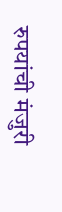रुपयांची मंजुरी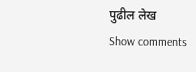पुढील लेख
Show comments